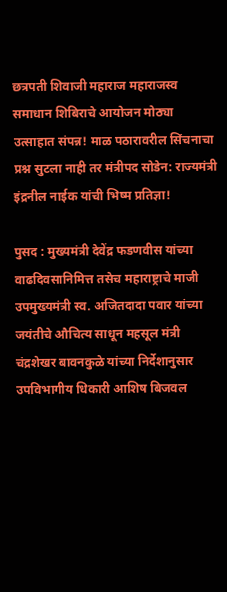छत्रपती शिवाजी महाराज महाराजस्व समाधान शिबिराचे आयोजन मोठ्या उत्साहात संपन्न! माळ पठारावरील सिंचनाचा प्रश्न सुटला नाही तर मंत्रीपद सोडेन: राज्यमंत्री इंद्रनील नाईक यांची भिष्म प्रतिज्ञा!

पुसद : मुख्यमंत्री देवेंद्र फडणवीस यांच्या वाढदिवसानिमित्त तसेच महाराष्ट्राचे माजी उपमुख्यमंत्री स्व. अजितदादा पवार यांच्या जयंतीचे औचित्य साधून महसूल मंत्री चंद्रशेखर बावनकुळे यांच्या निर्देशानुसार उपविभागीय धिकारी आशिष बिजवल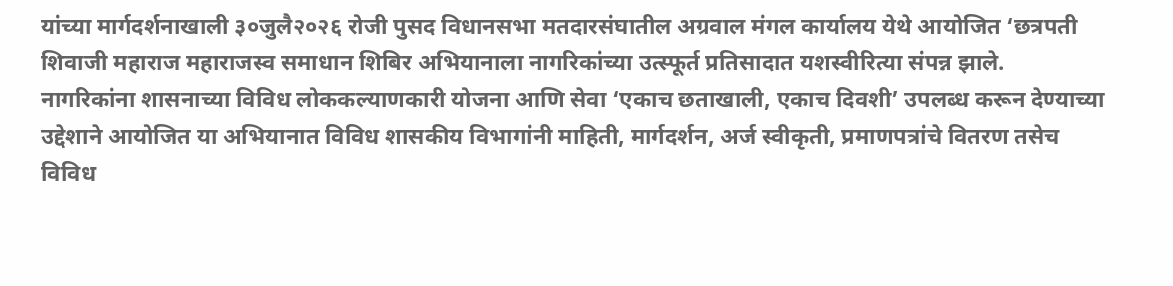यांच्या मार्गदर्शनाखाली ३०जुलै२०२६ रोजी पुसद विधानसभा मतदारसंघातील अग्रवाल मंगल कार्यालय येथे आयोजित ‘छत्रपती शिवाजी महाराज महाराजस्व समाधान शिबिर अभियानाला नागरिकांच्या उत्स्फूर्त प्रतिसादात यशस्वीरित्या संपन्न झाले.
नागरिकांना शासनाच्या विविध लोककल्याणकारी योजना आणि सेवा ‘एकाच छताखाली, एकाच दिवशी’ उपलब्ध करून देण्याच्या उद्देशाने आयोजित या अभियानात विविध शासकीय विभागांनी माहिती, मार्गदर्शन, अर्ज स्वीकृती, प्रमाणपत्रांचे वितरण तसेच विविध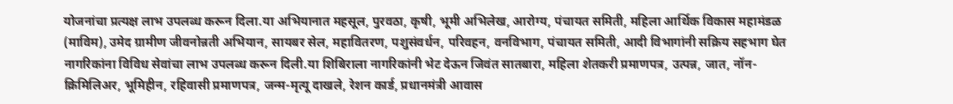योजनांचा प्रत्यक्ष लाभ उपलब्ध करून दिला.या अभियानात महसूल, पुरवठा, कृषी, भूमी अभिलेख, आरोग्य, पंचायत समिती, महिला आर्थिक विकास महामंडळ (माविम), उमेद ग्रामीण जीवनोन्नती अभियान, सायबर सेल, महावितरण, पशुसंवर्धन, परिवहन, वनविभाग, पंचायत समिती, आदी विभागांनी सक्रिय सहभाग घेत नागरिकांना विविध सेवांचा लाभ उपलब्ध करून दिली.या शिबिराला नागरिकांनी भेट देऊन जिवंत सातबारा, महिला शेतकरी प्रमाणपत्र, उत्पन्न, जात, नॉन-क्रिमिलिअर, भूमिहीन, रहिवासी प्रमाणपत्र, जन्म-मृत्यू दाखले, रेशन कार्ड, प्रधानमंत्री आवास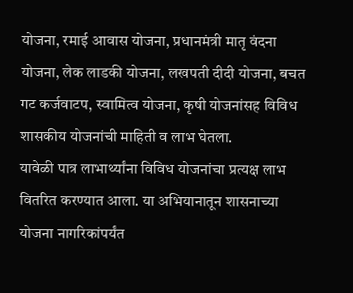योजना, रमाई आवास योजना, प्रधानमंत्री मातृ वंदना योजना, लेक लाडकी योजना, लखपती दीदी योजना, बचत गट कर्जवाटप, स्वामित्व योजना, कृषी योजनांसह विविध शासकीय योजनांची माहिती व लाभ घेतला.
यावेळी पात्र लाभार्थ्यांना विविध योजनांचा प्रत्यक्ष लाभ वितरित करण्यात आला. या अभियानातून शासनाच्या योजना नागरिकांपर्यंत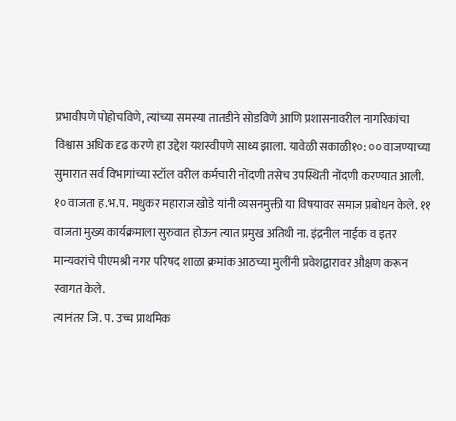प्रभावीपणे पोहोचविणे, त्यांच्या समस्या तातडीने सोडविणे आणि प्रशासनावरील नागरिकांचा विश्वास अधिक दृढ करणे हा उद्देश यशस्वीपणे साध्य झाला. यावेळी सकाळी१०: ०० वाजण्याच्या सुमारात सर्व विभागांच्या स्टॉल वरील कर्मचारी नोंदणी तसेच उपस्थिती नोंदणी करण्यात आली. १० वाजता ह.भ.प. मधुकर महाराज खोडे यांनी व्यसनमुक्ती या विषयावर समाज प्रबोधन केले. ११ वाजता मुख्य कार्यक्रमाला सुरुवात होऊन त्यात प्रमुख अतिथी ना. इंद्रनील नाईक व इतर मान्यवरांचे पीएमश्री नगर परिषद शाळा क्रमांक आठच्या मुलींनी प्रवेशद्वारावर औक्षण करून स्वागत केले.
त्यानंतर जि. प. उच्च प्राथमिक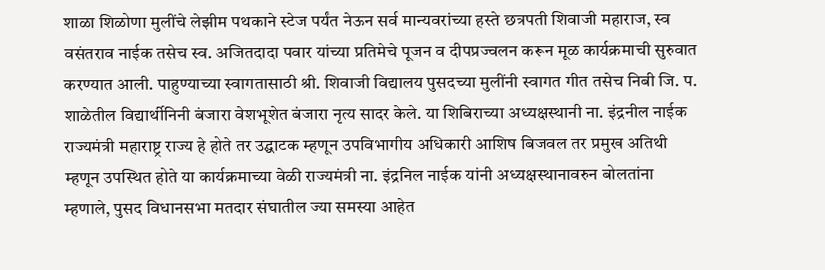शाळा शिळोणा मुलींचे लेझीम पथकाने स्टेज पर्यंत नेऊन सर्व मान्यवरांच्या हस्ते छत्रपती शिवाजी महाराज, स्व वसंतराव नाईक तसेच स्व. अजितदादा पवार यांच्या प्रतिमेचे पूजन व दीपप्रज्वलन करून मूळ कार्यक्रमाची सुरुवात करण्यात आली. पाहुण्याच्या स्वागतासाठी श्री. शिवाजी विद्यालय पुसदच्या मुलींनी स्वागत गीत तसेच निबी जि. प. शाळेतील विद्यार्थीनिनी बंजारा वेशभूशेत बंजारा नृत्य सादर केले. या शिबिराच्या अध्यक्षस्थानी ना. इंद्रनील नाईक राज्यमंत्री महाराष्ट्र राज्य हे होते तर उद्घाटक म्हणून उपविभागीय अधिकारी आशिष बिजवल तर प्रमुख अतिथी म्हणून उपस्थित होते या कार्यक्रमाच्या वेळी राज्यमंत्री ना. इंद्रनिल नाईक यांनी अध्यक्षस्थानावरुन बोलतांना म्हणाले, पुसद विधानसभा मतदार संघातील ज्या समस्या आहेत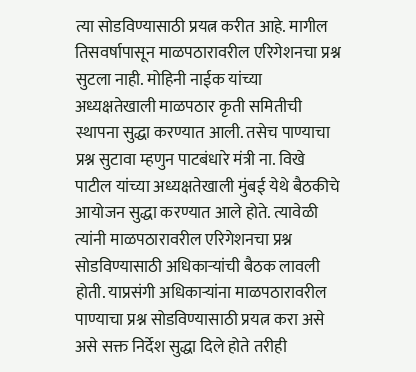त्या सोडविण्यासाठी प्रयत्न करीत आहे. मागील तिसवर्षापासून माळपठारावरील एरिगेशनचा प्रश्न सुटला नाही. मोहिनी नाईक यांच्या अध्यक्षतेखाली माळपठार कृती समितीची स्थापना सुद्धा करण्यात आली. तसेच पाण्याचा प्रश्न सुटावा म्हणुन पाटबंधारे मंत्री ना. विखे पाटील यांच्या अध्यक्षतेखाली मुंबई येथे बैठकीचे आयोजन सुद्धा करण्यात आले होते. त्यावेळी त्यांनी माळपठारावरील एरिगेशनचा प्रश्न सोडविण्यासाठी अधिकाऱ्यांची बैठक लावली होती. याप्रसंगी अधिकाऱ्यांना माळपठारावरील पाण्याचा प्रश्न सोडविण्यासाठी प्रयत्न करा असे असे सक्त निर्देश सुद्धा दिले होते तरीही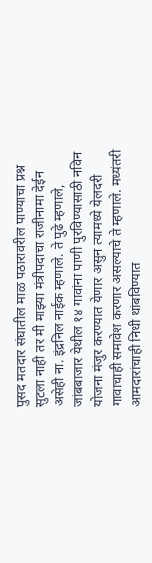पुसद मतदार संघातील माळ पठारावरील पाण्याचा प्रश्न सुटला नाही तर मी माझ्या मंत्रीपदाचा राजीनामा देईन असेही ना. इंद्रनिल नाईक म्हणाले. ते पुढे म्हणाले, जांबबाजार येथील १४ गावांना पाणी पुरविण्यासाठी नविन योजना मंजुर करण्यात येणार असुन त्यामध्ये येलदरी गावाचाही समावेश करणार असल्याचे ते म्हणाले. मध्यंतरी आमदारांचाही निधी थांबविण्यात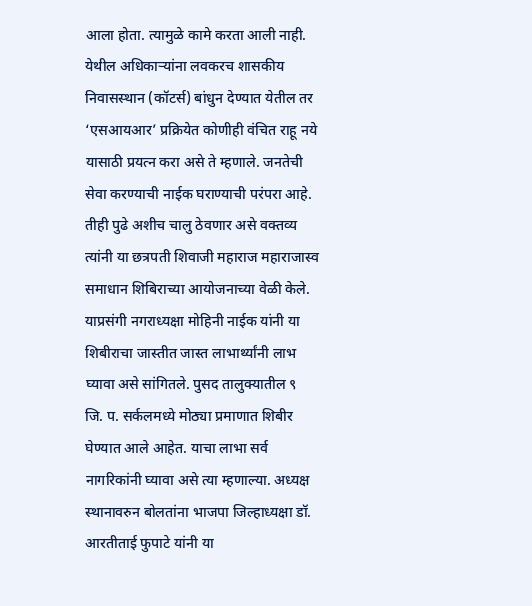आला होता. त्यामुळे कामे करता आली नाही. येथील अधिकाऱ्यांना लवकरच शासकीय निवासस्थान (कॉटर्स) बांधुन देण्यात येतील तर ‘एसआयआर’ प्रक्रियेत कोणीही वंचित राहू नये यासाठी प्रयत्न करा असे ते म्हणाले. जनतेची सेवा करण्याची नाईक घराण्याची परंपरा आहे.
तीही पुढे अशीच चालु ठेवणार असे वक्तव्य त्यांनी या छत्रपती शिवाजी महाराज महाराजास्व समाधान शिबिराच्या आयोजनाच्या वेळी केले. याप्रसंगी नगराध्यक्षा मोहिनी नाईक यांनी या शिबीराचा जास्तीत जास्त लाभार्थ्यांनी लाभ घ्यावा असे सांगितले. पुसद तालुक्यातील ९ जि. प. सर्कलमध्ये मोठ्या प्रमाणात शिबीर घेण्यात आले आहेत. याचा लाभा सर्व नागरिकांनी घ्यावा असे त्या म्हणाल्या. अध्यक्ष स्थानावरुन बोलतांना भाजपा जिल्हाध्यक्षा डॉ. आरतीताई फुपाटे यांनी या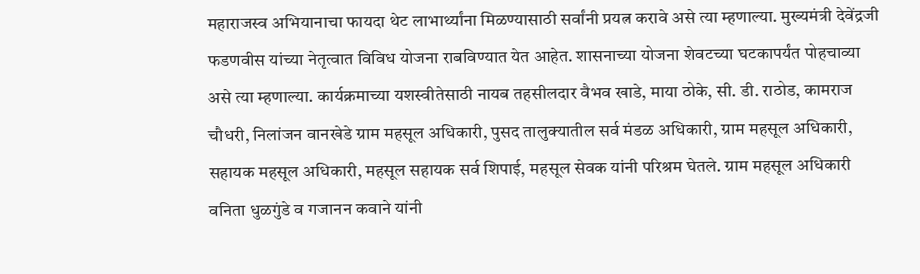महाराजस्व अभियानाचा फायदा थेट लाभार्थ्यांना मिळण्यासाठी सर्वांनी प्रयत्न करावे असे त्या म्हणाल्या. मुख्यमंत्री देवेंद्रजी फडणवीस यांच्या नेतृत्वात विविध योजना राबविण्यात येत आहेत. शासनाच्या योजना शेवटच्या घटकापर्यंत पोहचाव्या असे त्या म्हणाल्या. कार्यक्रमाच्या यशस्वीतेसाठी नायब तहसीलदार वैभव खाडे, माया ठोके, सी. डी. राठोड, कामराज चौधरी, निलांजन वानखेडे ग्राम महसूल अधिकारी, पुसद तालुक्यातील सर्व मंडळ अधिकारी, ग्राम महसूल अधिकारी, सहायक महसूल अधिकारी, महसूल सहायक सर्व शिपाई, महसूल सेवक यांनी परिश्रम घेतले. ग्राम महसूल अधिकारी वनिता धुळगुंडे व गजानन कवाने यांनी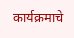कार्यक्रमाचे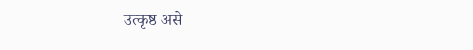उत्कृष्ठ असे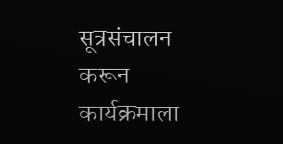सूत्रसंचालन करून कार्यक्रमाला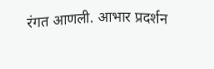रंगत आणली. आभार प्रदर्शन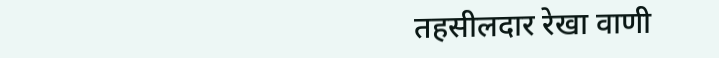तहसीलदार रेखा वाणी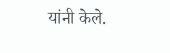यांनी केले.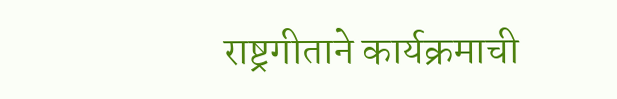राष्ट्रगीताने कार्यक्रमाची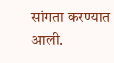सांगता करण्यात आली.